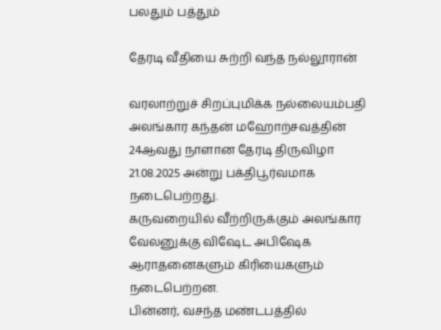பலதும் பத்தும்

தேரடி வீதியை சுற்றி வந்த நல்லூரான்

வரலாற்றுச் சிறப்புமிக்க நல்லையம்பதி அலங்கார கந்தன் மஹோற்சவத்தின் 24ஆவது நாளான தேரடி திருவிழா 21.08.2025 அன்று பக்திபூர்வமாக நடைபெற்றது.
கருவறையில் வீற்றிருக்கும் அலங்கார வேலனுக்கு விஷேட அபிஷேக ஆராதனைகளும் கிரியைகளும் நடைபெற்றன.
பின்னர், வசந்த மண்டபத்தில்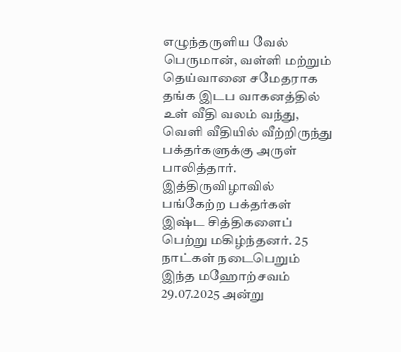எழுந்தருளிய வேல் பெருமான், வள்ளி மற்றும் தெய்வானை சமேதராக தங்க இடப வாகனத்தில் உள் வீதி வலம் வந்து, வெளி வீதியில் வீற்றிருந்து பக்தர்களுக்கு அருள் பாலித்தார்.
இத்திருவிழாவில் பங்கேற்ற பக்தர்கள் இஷ்ட சித்திகளைப் பெற்று மகிழ்ந்தனர். 25 நாட்கள் நடைபெறும் இந்த மஹோற்சவம் 29.07.2025 அன்று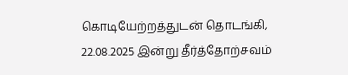கொடியேற்றத்துடன் தொடங்கி, 22.08.2025 இன்று தீர்த்தோற்சவம்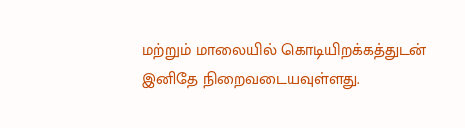மற்றும் மாலையில் கொடியிறக்கத்துடன் இனிதே நிறைவடையவுள்ளது.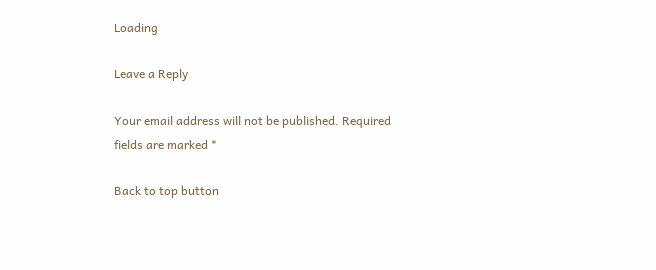Loading

Leave a Reply

Your email address will not be published. Required fields are marked *

Back to top button